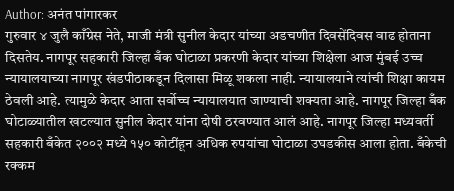Author: अनंत पांगारकर
गुरुवार ४ जुलै काँग्रेस नेते, माजी मंत्री सुनील केदार यांच्या अडचणीत दिवसेंदिवस वाढ होताना दिसतेय. नागपूर सहकारी जिल्हा बँक घोटाळा प्रकरणी केदार यांच्या शिक्षेला आज मुंबई उच्च न्यायालयाच्या नागपूर खंडपीठाकडून दिलासा मिळू शकला नाही. न्यायालयाने त्यांची शिक्षा कायम ठेवली आहे. त्यामुळे केदार आता सर्वोच्च न्यायालयात जाण्याची शक्यता आहे. नागपूर जिल्हा बँक घोटाळ्यातील खटल्यात सुनील केदार यांना दोषी ठरवण्यात आलं आहे. नागपूर जिल्हा मध्यवर्ती सहकारी बँकेत २००२ मध्ये १५० कोटींहून अधिक रुपयांचा घोटाळा उघडकीस आला होता. बँकेची रक्कम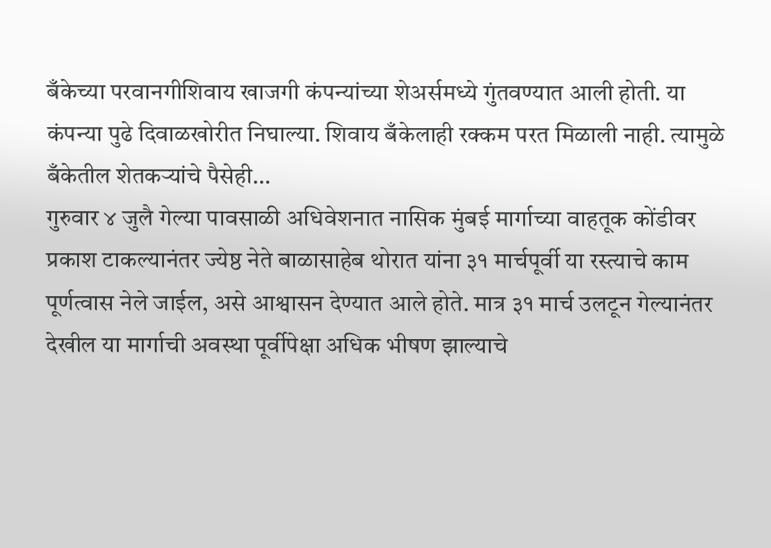बँकेच्या परवानगीशिवाय खाजगी कंपन्यांच्या शेअर्समध्ये गुंतवण्यात आली होती. या कंपन्या पुढे दिवाळखोरीत निघाल्या. शिवाय बँकेलाही रक्कम परत मिळाली नाही. त्यामुळे बँकेतील शेतकऱ्यांचे पैसेही…
गुरुवार ४ जुलै गेल्या पावसाळी अधिवेशनात नासिक मुंबई मार्गाच्या वाहतूक कोंडीवर प्रकाश टाकल्यानंतर ज्येष्ठ नेते बाळासाहेब थोरात यांना ३१ मार्चपूर्वी या रस्त्याचे काम पूर्णत्वास नेले जाईल, असे आश्वासन देण्यात आले होते. मात्र ३१ मार्च उलटून गेल्यानंतर देखील या मार्गाची अवस्था पूर्वीपेक्षा अधिक भीषण झाल्याचे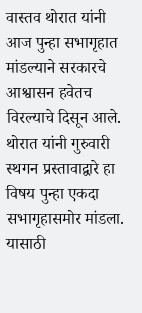वास्तव थोरात यांनी आज पुन्हा सभागृहात मांडल्याने सरकारचे आश्वासन हवेतच विरल्याचे दिसून आले. थोरात यांनी गुरुवारी स्थगन प्रस्तावाद्वारे हा विषय पुन्हा एकदा सभागृहासमोर मांडला. यासाठी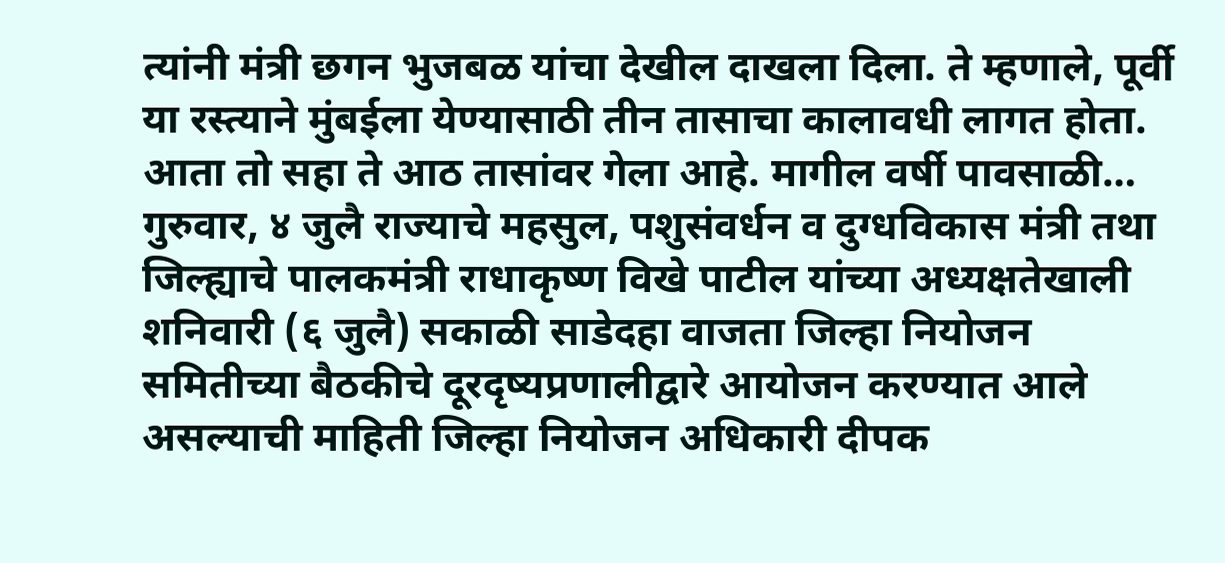त्यांनी मंत्री छगन भुजबळ यांचा देखील दाखला दिला. ते म्हणाले, पूर्वी या रस्त्याने मुंबईला येण्यासाठी तीन तासाचा कालावधी लागत होता. आता तो सहा ते आठ तासांवर गेला आहे. मागील वर्षी पावसाळी…
गुरुवार, ४ जुलै राज्याचे महसुल, पशुसंवर्धन व दुग्धविकास मंत्री तथा जिल्ह्याचे पालकमंत्री राधाकृष्ण विखे पाटील यांच्या अध्यक्षतेखाली शनिवारी (६ जुलै) सकाळी साडेदहा वाजता जिल्हा नियोजन समितीच्या बैठकीचे दूरदृष्यप्रणालीद्वारे आयोजन करण्यात आले असल्याची माहिती जिल्हा नियोजन अधिकारी दीपक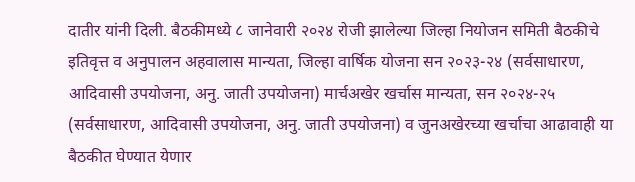दातीर यांनी दिली. बैठकीमध्ये ८ जानेवारी २०२४ रोजी झालेल्या जिल्हा नियोजन समिती बैठकीचे इतिवृत्त व अनुपालन अहवालास मान्यता, जिल्हा वार्षिक योजना सन २०२३-२४ (सर्वसाधारण, आदिवासी उपयोजना, अनु. जाती उपयोजना) मार्चअखेर खर्चास मान्यता, सन २०२४-२५ (सर्वसाधारण, आदिवासी उपयोजना, अनु. जाती उपयोजना) व जुनअखेरच्या खर्चाचा आढावाही या बैठकीत घेण्यात येणार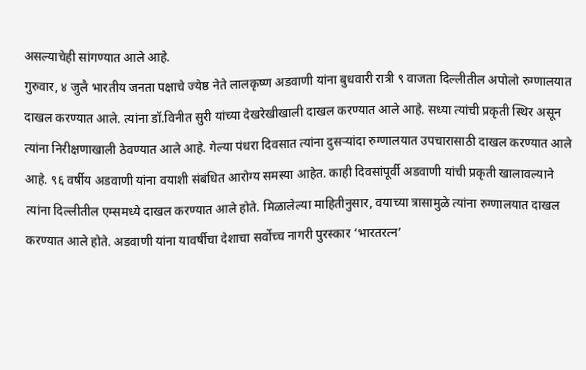असल्याचेही सांगण्यात आले आहे.
गुरुवार, ४ जुलै भारतीय जनता पक्षाचे ज्येष्ठ नेते लालकृष्ण अडवाणी यांना बुधवारी रात्री ९ वाजता दिल्लीतील अपोलो रुग्णालयात दाखल करण्यात आले. त्यांना डॉ.विनीत सुरी यांच्या देखरेखीखाली दाखल करण्यात आले आहे. सध्या त्यांची प्रकृती स्थिर असून त्यांना निरीक्षणाखाली ठेवण्यात आले आहे. गेल्या पंधरा दिवसात त्यांना दुसऱ्यांदा रुग्णालयात उपचारासाठी दाखल करण्यात आले आहे. ९६ वर्षीय अडवाणी यांना वयाशी संबंधित आरोग्य समस्या आहेत. काही दिवसांपूर्वी अडवाणी यांची प्रकृती खालावल्याने त्यांना दिल्लीतील एम्समध्ये दाखल करण्यात आले होते. मिळालेल्या माहितीनुसार, वयाच्या त्रासामुळे त्यांना रुग्णालयात दाखल करण्यात आले होते. अडवाणी यांना यावर्षीचा देशाचा सर्वोच्च नागरी पुरस्कार ‘भारतरत्न’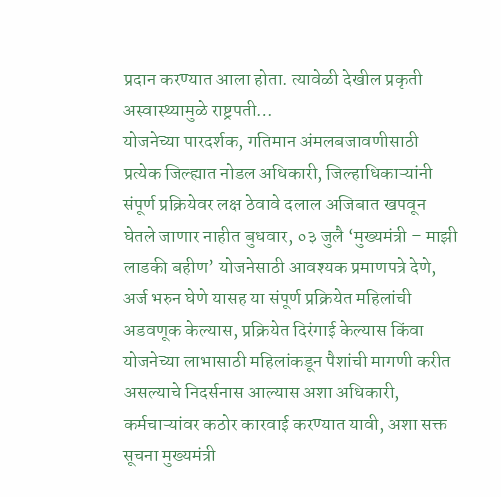प्रदान करण्यात आला होता. त्यावेळी देखील प्रकृती अस्वास्थ्यामुळे राष्ट्रपती…
योजनेच्या पारदर्शक, गतिमान अंमलबजावणीसाठी प्रत्येक जिल्ह्यात नोडल अधिकारी, जिल्हाधिकाऱ्यांनी संपूर्ण प्रक्रियेवर लक्ष ठेवावे दलाल अजिबात खपवून घेतले जाणार नाहीत बुधवार, ०३ जुलै ‘मुख्यमंत्री – माझी लाडकी बहीण’ योजनेसाठी आवश्यक प्रमाणपत्रे देणे, अर्ज भरुन घेणे यासह या संपूर्ण प्रक्रियेत महिलांची अडवणूक केल्यास, प्रक्रियेत दिरंगाई केल्यास किंवा योजनेच्या लाभासाठी महिलांकडून पैशांची मागणी करीत असल्याचे निदर्सनास आल्यास अशा अधिकारी, कर्मचाऱ्यांवर कठोर कारवाई करण्यात यावी, अशा सक्त सूचना मुख्यमंत्री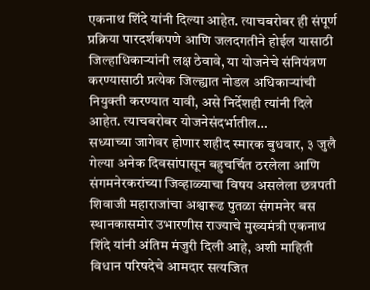एकनाथ शिंदे यांनी दिल्या आहेत. त्याचबरोबर ही संपूर्ण प्रक्रिया पारदर्शकपणे आणि जलदगतीने होईल यासाठी जिल्हाधिकाऱ्यांनी लक्ष ठेवावे, या योजनेचे संनियंत्रण करण्यासाठी प्रत्येक जिल्ह्यात नोडल अधिकाऱ्यांची नियुक्ती करण्यात यावी, असे निर्देशही त्यांनी दिले आहेत. त्याचबरोबर योजनेसंदर्भातील…
सध्याच्या जागेवर होणार शहीद स्मारक बुधवार, ३ जुलै गेल्या अनेक दिवसांपासून बहुचर्चित ठरलेला आणि संगमनेरकरांच्या जिव्हाळ्याचा विषय असलेला छत्रपती शिवाजी महाराजांचा अश्वारूढ पुतळा संगमनेर बस स्थानकासमोर उभारणीस राज्याचे मुख्यमंत्री एकनाथ शिंदे यांनी अंतिम मंजुरी दिली आहे, अशी माहिती विधान परिषदेचे आमदार सत्यजित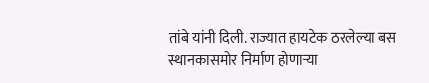तांबे यांनी दिली. राज्यात हायटेक ठरलेल्या बस स्थानकासमोर निर्माण होणाऱ्या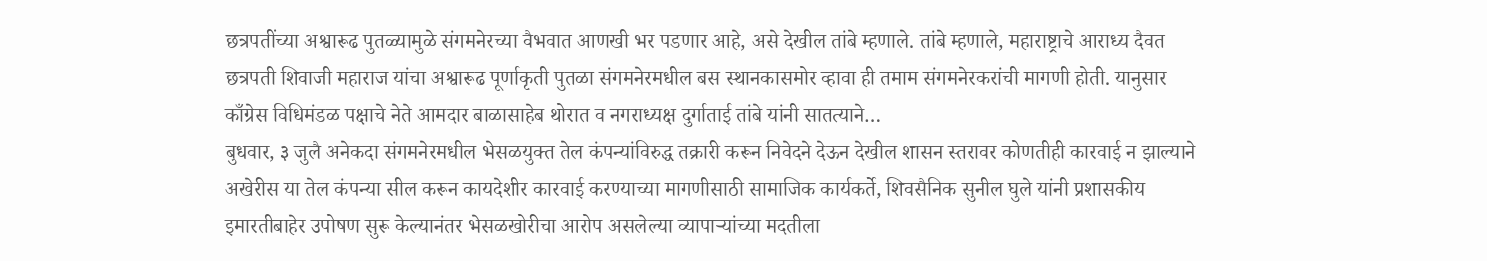छत्रपतींच्या अश्वारूढ पुतळ्यामुळे संगमनेरच्या वैभवात आणखी भर पडणार आहे, असे देखील तांबे म्हणाले. तांबे म्हणाले, महाराष्ट्राचे आराध्य दैवत छत्रपती शिवाजी महाराज यांचा अश्वारूढ पूर्णाकृती पुतळा संगमनेरमधील बस स्थानकासमोर व्हावा ही तमाम संगमनेरकरांची मागणी होती. यानुसार काँग्रेस विधिमंडळ पक्षाचे नेते आमदार बाळासाहेब थोरात व नगराध्यक्ष दुर्गाताई तांबे यांनी सातत्याने…
बुधवार, ३ जुलै अनेकदा संगमनेरमधील भेसळयुक्त तेल कंपन्यांविरुद्ध तक्रारी करून निवेदने देऊन देखील शासन स्तरावर कोणतीही कारवाई न झाल्याने अखेरीस या तेल कंपन्या सील करून कायदेशीर कारवाई करण्याच्या मागणीसाठी सामाजिक कार्यकर्ते, शिवसैनिक सुनील घुले यांनी प्रशासकीय इमारतीबाहेर उपोषण सुरू केल्यानंतर भेसळखोरीचा आरोप असलेल्या व्यापाऱ्यांच्या मदतीला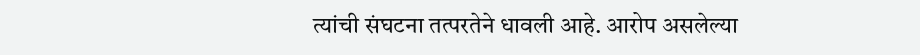त्यांची संघटना तत्परतेने धावली आहे. आरोप असलेल्या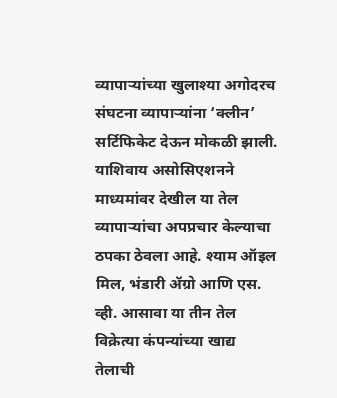व्यापाऱ्यांच्या खुलाश्या अगोदरच संघटना व्यापाऱ्यांना ‘क्लीन’ सर्टिफिकेट देऊन मोकळी झाली. याशिवाय असोसिएशनने माध्यमांवर देखील या तेल व्यापाऱ्यांचा अपप्रचार केल्याचा ठपका ठेवला आहे. श्याम ऑइल मिल, भंडारी ॲग्रो आणि एस. व्ही. आसावा या तीन तेल विक्रेत्या कंपन्यांच्या खाद्य तेलाची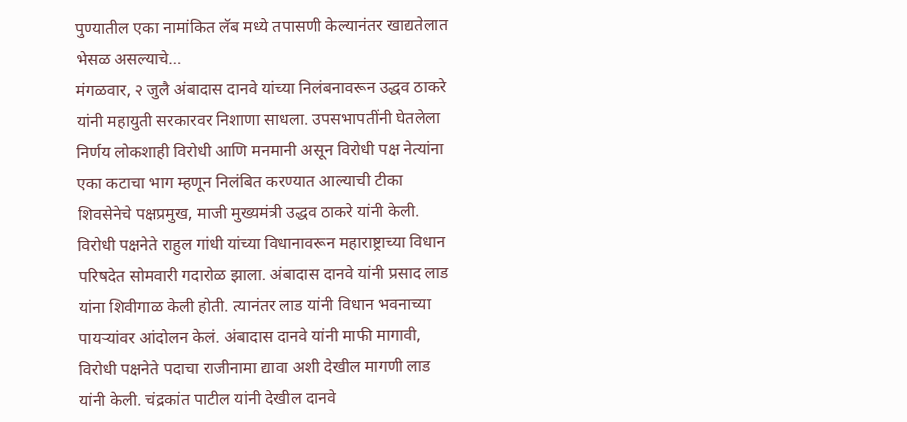पुण्यातील एका नामांकित लॅब मध्ये तपासणी केल्यानंतर खाद्यतेलात भेसळ असल्याचे…
मंगळवार, २ जुलै अंबादास दानवे यांच्या निलंबनावरून उद्धव ठाकरे यांनी महायुती सरकारवर निशाणा साधला. उपसभापतींनी घेतलेला निर्णय लोकशाही विरोधी आणि मनमानी असून विरोधी पक्ष नेत्यांना एका कटाचा भाग म्हणून निलंबित करण्यात आल्याची टीका शिवसेनेचे पक्षप्रमुख, माजी मुख्यमंत्री उद्धव ठाकरे यांनी केली. विरोधी पक्षनेते राहुल गांधी यांच्या विधानावरून महाराष्ट्राच्या विधान परिषदेत सोमवारी गदारोळ झाला. अंबादास दानवे यांनी प्रसाद लाड यांना शिवीगाळ केली होती. त्यानंतर लाड यांनी विधान भवनाच्या पायऱ्यांवर आंदोलन केलं. अंबादास दानवे यांनी माफी मागावी, विरोधी पक्षनेते पदाचा राजीनामा द्यावा अशी देखील मागणी लाड यांनी केली. चंद्रकांत पाटील यांनी देखील दानवे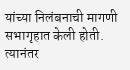यांच्या निलंबनाची मागणी सभागृहात केली होती. त्यानंतर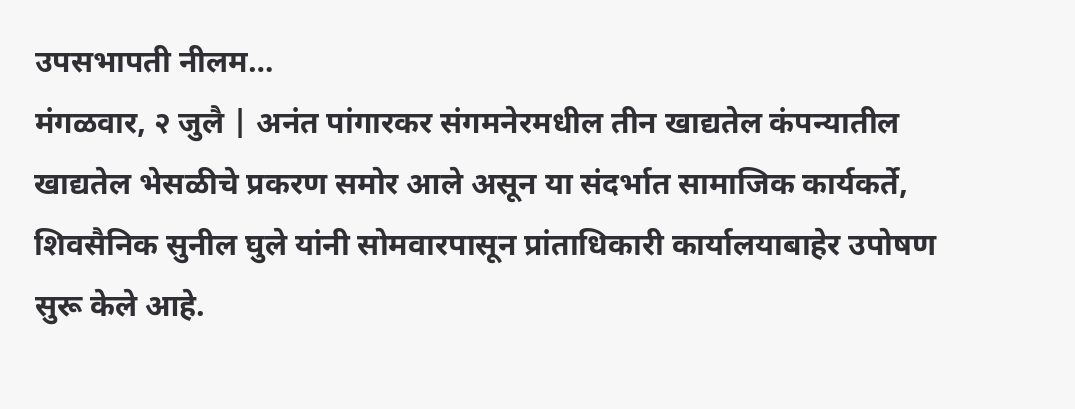उपसभापती नीलम…
मंगळवार, २ जुलै | अनंत पांगारकर संगमनेरमधील तीन खाद्यतेल कंपन्यातील खाद्यतेल भेसळीचे प्रकरण समोर आले असून या संदर्भात सामाजिक कार्यकर्ते, शिवसैनिक सुनील घुले यांनी सोमवारपासून प्रांताधिकारी कार्यालयाबाहेर उपोषण सुरू केले आहे.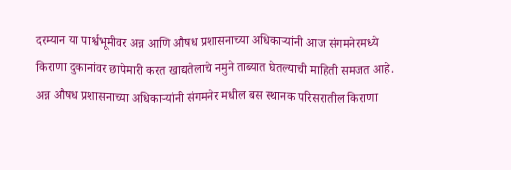दरम्यान या पार्श्वभूमीवर अन्न आणि औषध प्रशासनाच्या अधिकाऱ्यांनी आज संगमनेरमध्ये किराणा दुकानांवर छापेमारी करत खाद्यतेलाचे नमुने ताब्यात घेतल्याची माहिती समजत आहे. अन्न औषध प्रशासनाच्या अधिकाऱ्यांनी संगमनेर मधील बस स्थानक परिसरातील किराणा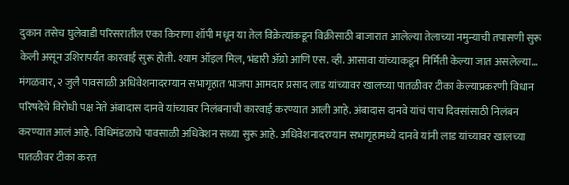दुकान तसेच घुलेवाडी परिसरातील एका किराणा शॉपी मधून या तेल विक्रेत्यांकडून विक्रीसाठी बाजारात आलेल्या तेलाच्या नमुन्याची तपासणी सुरू केली असून उशिरापर्यंत कारवाई सुरू होती. श्याम ऑइल मिल, भंडारी ॲग्रो आणि एस. व्ही. आसावा यांच्याकडून निर्मिती केल्या जात असलेल्या…
मंगळवार, २ जुलै पावसाळी अधिवेशनादरम्यान सभागृहात भाजपा आमदार प्रसाद लाड यांच्यावर खालच्या पातळीवर टीका केल्याप्रकरणी विधान परिषदेचे विरोधी पक्ष नेते अंबादास दानवे यांच्यावर निलंबनाची कारवाई करण्यात आली आहे. अंबादास दानवे यांचं पाच दिवसांसाठी निलंबन करण्यात आलं आहे. विधिमंडळाचे पावसाळी अधिवेशन सध्या सुरू आहे. अधिवेशनादरम्यान सभागृहामध्ये दानवे यांनी लाड यांच्यावर खालच्या पातळीवर टीका करत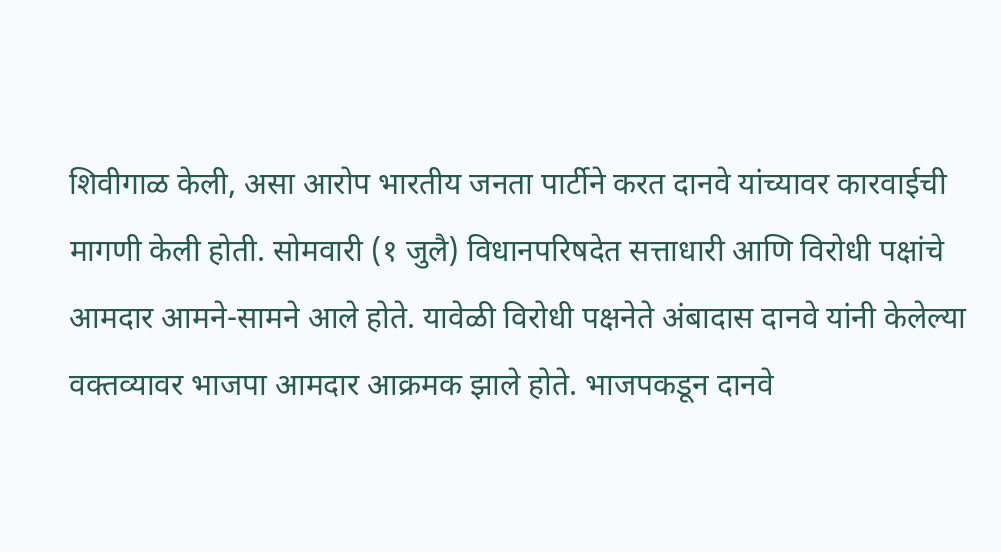शिवीगाळ केली, असा आरोप भारतीय जनता पार्टीने करत दानवे यांच्यावर कारवाईची मागणी केली होती. सोमवारी (१ जुलै) विधानपरिषदेत सत्ताधारी आणि विरोधी पक्षांचे आमदार आमने-सामने आले होते. यावेळी विरोधी पक्षनेते अंबादास दानवे यांनी केलेल्या वक्तव्यावर भाजपा आमदार आक्रमक झाले होते. भाजपकडून दानवे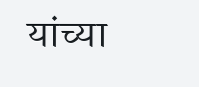यांच्या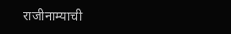राजीनाम्याची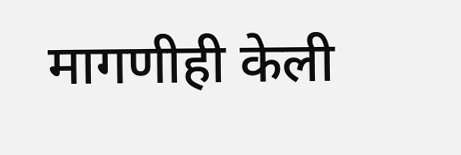मागणीही केली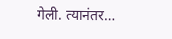गेली. त्यानंतर…